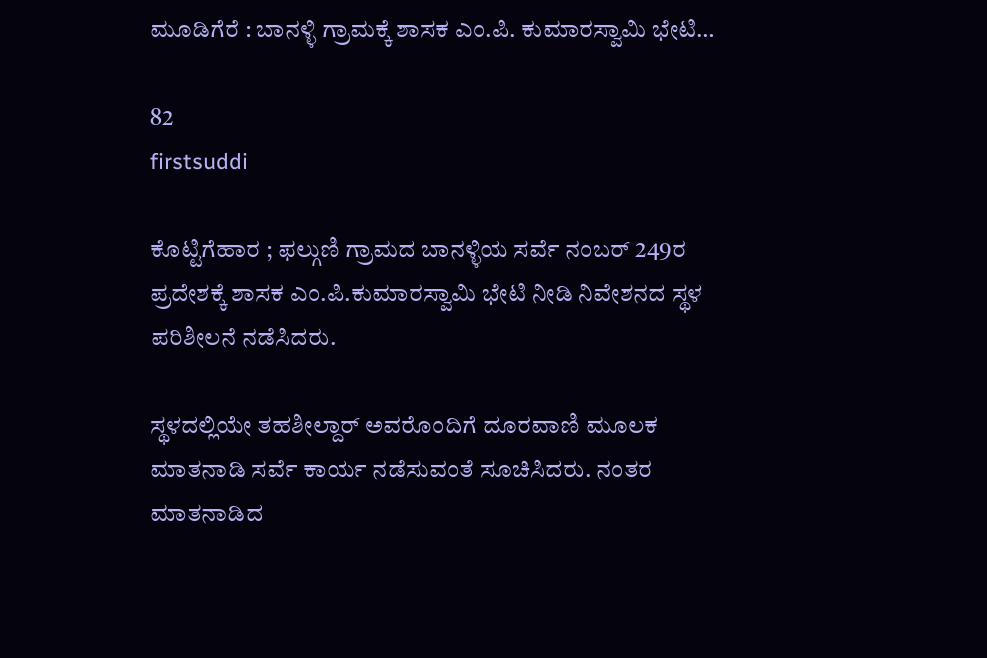ಮೂಡಿಗೆರೆ : ಬಾನಳ್ಳಿ ಗ್ರಾಮಕ್ಕೆ ಶಾಸಕ ಎಂ.ಪಿ. ಕುಮಾರಸ್ವಾಮಿ ಭೇಟಿ…

82
firstsuddi

ಕೊಟ್ಟಿಗೆಹಾರ ; ಫಲ್ಗುಣಿ ಗ್ರಾಮದ ಬಾನಳ್ಳಿಯ ಸರ್ವೆ ನಂಬರ್ 249ರ ಪ್ರದೇಶಕ್ಕೆ ಶಾಸಕ ಎಂ.ಪಿ.ಕುಮಾರಸ್ವಾಮಿ ಭೇಟಿ ನೀಡಿ ನಿವೇಶನದ ಸ್ಥಳ ಪರಿಶೀಲನೆ ನಡೆಸಿದರು.

ಸ್ಥಳದಲ್ಲಿಯೇ ತಹಶೀಲ್ದಾರ್ ಅವರೊಂದಿಗೆ ದೂರವಾಣಿ ಮೂಲಕ ಮಾತನಾಡಿ ಸರ್ವೆ ಕಾರ್ಯ ನಡೆಸುವಂತೆ ಸೂಚಿಸಿದರು. ನಂತರ ಮಾತನಾಡಿದ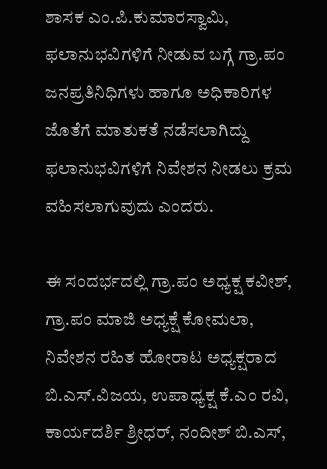ಶಾಸಕ ಎಂ.ಪಿ.ಕುಮಾರಸ್ವಾಮಿ, ಫಲಾನುಭವಿಗಳಿಗೆ ನೀಡುವ ಬಗ್ಗೆ ಗ್ರಾ.ಪಂ ಜನಪ್ರತಿನಿಧಿಗಳು ಹಾಗೂ ಅಧಿಕಾರಿಗಳ ಜೊತೆಗೆ ಮಾತುಕತೆ ನಡೆಸಲಾಗಿದ್ದು ಫಲಾನುಭವಿಗಳಿಗೆ ನಿವೇಶನ ನೀಡಲು ಕ್ರಮ ವಹಿಸಲಾಗುವುದು ಎಂದರು.

ಈ ಸಂದರ್ಭದಲ್ಲಿ ಗ್ರಾ.ಪಂ ಅಧ್ಯಕ್ಷ ಕವೀಶ್, ಗ್ರಾ.ಪಂ ಮಾಜಿ ಅಧ್ಯಕ್ಷೆ ಕೋಮಲಾ, ನಿವೇಶನ ರಹಿತ ಹೋರಾಟ ಅಧ್ಯಕ್ಷರಾದ ಬಿ.ಎಸ್.ವಿಜಯ, ಉಪಾಧ್ಯಕ್ಷ ಕೆ.ಎಂ ರವಿ, ಕಾರ್ಯದರ್ಶಿ ಶ್ರೀಧರ್, ನಂದೀಶ್ ಬಿ.ಎಸ್,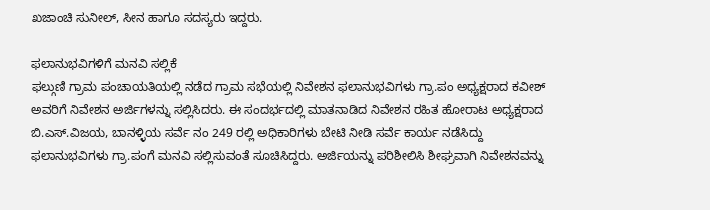ಖಜಾಂಚಿ ಸುನೀಲ್, ಸೀನ ಹಾಗೂ ಸದಸ್ಯರು ಇದ್ದರು.

ಫಲಾನುಭವಿಗಳಿಗೆ ಮನವಿ ಸಲ್ಲಿಕೆ
ಫಲ್ಗುಣಿ ಗ್ರಾಮ ಪಂಚಾಯತಿಯಲ್ಲಿ ನಡೆದ ಗ್ರಾಮ ಸಭೆಯಲ್ಲಿ ನಿವೇಶನ ಫಲಾನುಭವಿಗಳು ಗ್ರಾ.ಪಂ ಅಧ್ಯಕ್ಷರಾದ ಕವೀಶ್ ಅವರಿಗೆ ನಿವೇಶನ ಅರ್ಜಿಗಳನ್ನು ಸಲ್ಲಿಸಿದರು. ಈ ಸಂದರ್ಭದಲ್ಲಿ ಮಾತನಾಡಿದ ನಿವೇಶನ ರಹಿತ ಹೋರಾಟ ಅಧ್ಯಕ್ಷರಾದ ಬಿ.ಎಸ್.ವಿಜಯ, ಬಾನಳ್ಳಿಯ ಸರ್ವೆ ನಂ 249 ರಲ್ಲಿ ಅಧಿಕಾರಿಗಳು ಬೇಟಿ ನೀಡಿ ಸರ್ವೆ ಕಾರ್ಯ ನಡೆಸಿದ್ದು ಫಲಾನುಭವಿಗಳು ಗ್ರಾ.ಪಂಗೆ ಮನವಿ ಸಲ್ಲಿಸುವಂತೆ ಸೂಚಿಸಿದ್ದರು. ಅರ್ಜಿಯನ್ನು ಪರಿಶೀಲಿಸಿ ಶೀಘ್ರವಾಗಿ ನಿವೇಶನವನ್ನು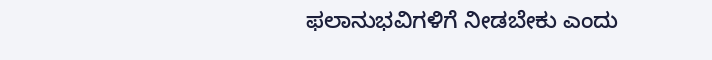ಫಲಾನುಭವಿಗಳಿಗೆ ನೀಡಬೇಕು ಎಂದು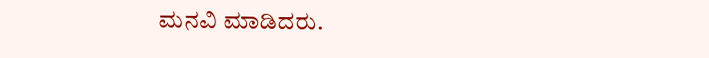ಮನವಿ ಮಾಡಿದರು.